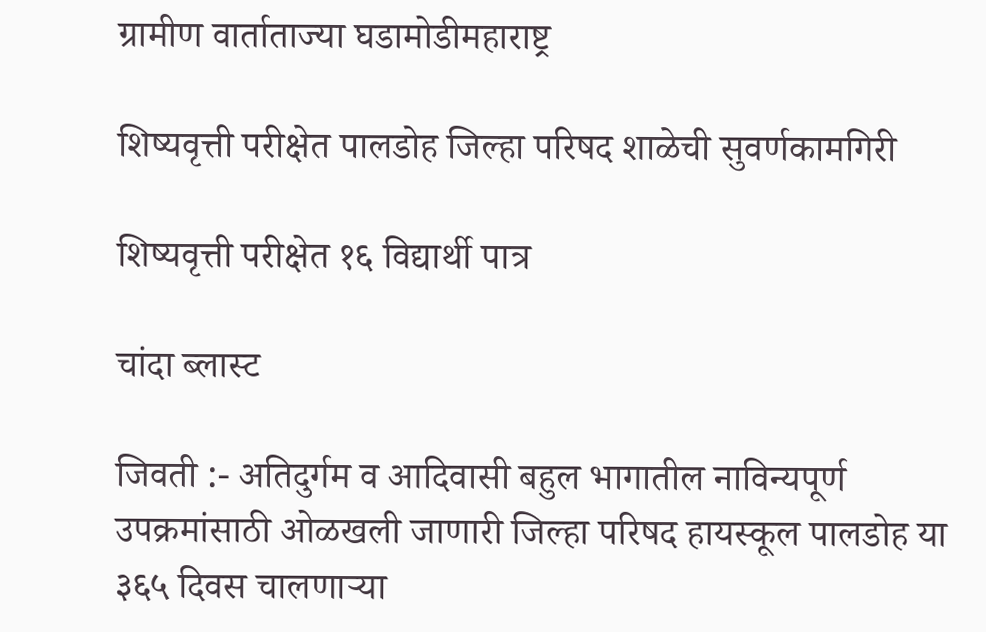ग्रामीण वार्ताताज्या घडामोडीमहाराष्ट्र

शिष्यवृत्ती परीक्षेत पालडोह जिल्हा परिषद शाळेची सुवर्णकामगिरी

शिष्यवृत्ती परीक्षेत १६ विद्यार्थी पात्र

चांदा ब्लास्ट

जिवती :- अतिदुर्गम व आदिवासी बहुल भागातील नाविन्यपूर्ण उपक्रमांसाठी ओळखली जाणारी जिल्हा परिषद हायस्कूल पालडोह या ३६५ दिवस चालणाऱ्या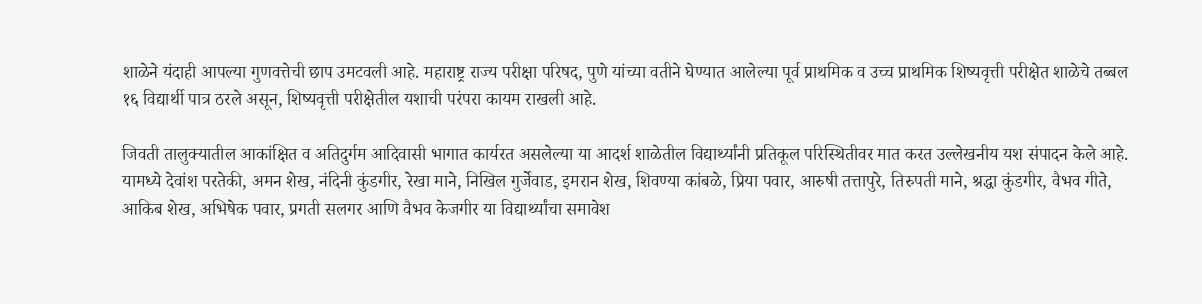शाळेने यंदाही आपल्या गुणवत्तेची छाप उमटवली आहे. महाराष्ट्र राज्य परीक्षा परिषद, पुणे यांच्या वतीने घेण्यात आलेल्या पूर्व प्राथमिक व उच्च प्राथमिक शिष्यवृत्ती परीक्षेत शाळेचे तब्बल १६ विद्यार्थी पात्र ठरले असून, शिष्यवृत्ती परीक्षेतील यशाची परंपरा कायम राखली आहे.

जिवती तालुक्यातील आकांक्षित व अतिदुर्गम आदिवासी भागात कार्यरत असलेल्या या आदर्श शाळेतील विद्यार्थ्यांनी प्रतिकूल परिस्थितीवर मात करत उल्लेखनीय यश संपादन केले आहे. यामध्ये देवांश परतेकी, अमन शेख, नंदिनी कुंडगीर, रेखा माने, निखिल गुर्जेवाड, इमरान शेख, शिवण्या कांबळे, प्रिया पवार, आरुषी तत्तापुरे, तिरुपती माने, श्रद्धा कुंडगीर, वैभव गीते, आकिब शेख, अभिषेक पवार, प्रगती सलगर आणि वैभव केजगीर या विद्यार्थ्यांचा समावेश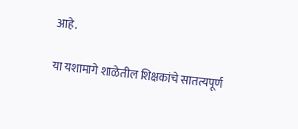आहे.

या यशामागे शाळेतील शिक्षकांचे सातत्यपूर्ण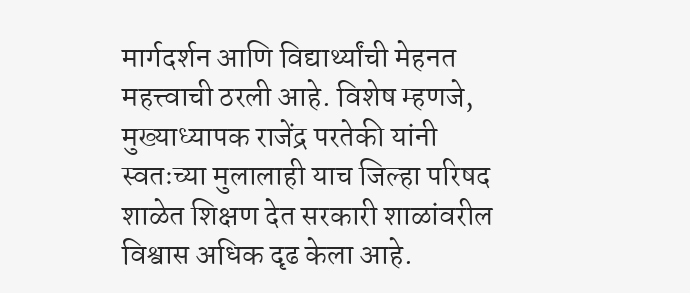मार्गदर्शन आणि विद्यार्थ्यांची मेहनत महत्त्वाची ठरली आहे. विशेष म्हणजे, मुख्याध्यापक राजेंद्र परतेकी यांनी स्वतःच्या मुलालाही याच जिल्हा परिषद शाळेत शिक्षण देत सरकारी शाळांवरील विश्वास अधिक दृढ केला आहे.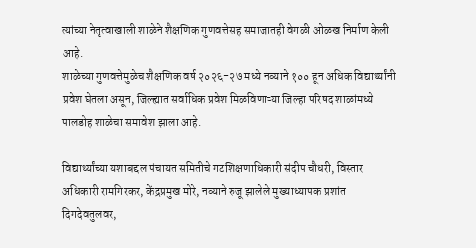त्यांच्या नेतृत्वाखाली शाळेने शैक्षणिक गुणवत्तेसह समाजातही वेगळी ओळख निर्माण केली आहे.
शाळेच्या गुणवत्तेमुळेच शैक्षणिक वर्ष २०२६-२७ मध्ये नव्याने १०० हून अधिक विद्यार्थ्यांनी प्रवेश घेतला असून, जिल्ह्यात सर्वाधिक प्रवेश मिळविणाऱ्या जिल्हा परिषद शाळांमध्ये पालडोह शाळेचा समावेश झाला आहे.

विद्यार्थ्यांच्या यशाबद्दल पंचायत समितीचे गटशिक्षणाधिकारी संदीप चौधरी, विस्तार अधिकारी रामगिरकर, केंद्रप्रमुख मोरे, नव्याने रुजू झालेले मुख्याध्यापक प्रशांत दिगदेवतुलवर,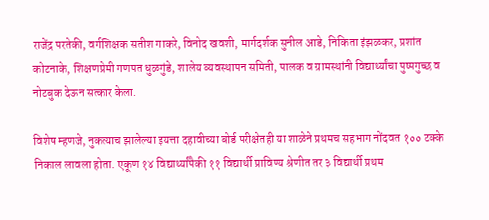राजेंद्र परतेकी, वर्गशिक्षक सतीश गाकरे, विनोद खवशी, मार्गदर्शक सुनील आडे, निकिता इंझळकर, प्रशांत कोटनाके, शिक्षणप्रेमी गणपत धुळगुंडे, शालेय व्यवस्थापन समिती, पालक व ग्रामस्थांनी विद्यार्थ्यांचा पुष्पगुच्छ व नोटबुक देऊन सत्कार केला.

विशेष म्हणजे, नुकत्याच झालेल्या इयत्ता दहावीच्या बोर्ड परीक्षेतही या शाळेने प्रथमच सहभाग नोंदवत १०० टक्के निकाल लावला होता. एकूण १४ विद्यार्थ्यांपैकी ११ विद्यार्थी प्राविण्य श्रेणीत तर ३ विद्यार्थी प्रथम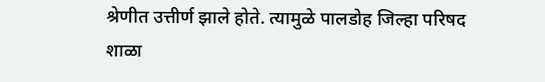श्रेणीत उत्तीर्ण झाले होते. त्यामुळे पालडोह जिल्हा परिषद शाळा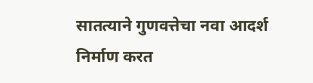सातत्याने गुणवत्तेचा नवा आदर्श निर्माण करत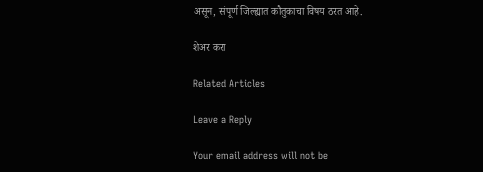असून, संपूर्ण जिल्ह्यात कौतुकाचा विषय ठरत आहे.

शेअर करा

Related Articles

Leave a Reply

Your email address will not be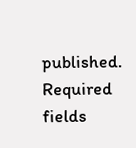published. Required fields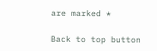are marked *

Back to top button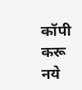कॉपी करू नये